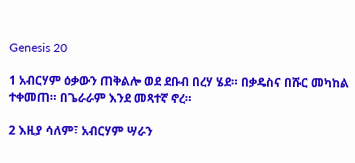Genesis 20

1 አብርሃም ዕቃውን ጠቅልሎ ወደ ደቡብ በረሃ ሄደ። በቃዴስና በሹር መካከል ተቀመጠ። በጌራራም እንደ መጻተኛ ኖረ።

2 እዚያ ሳለም፣ አብርሃም ሣራን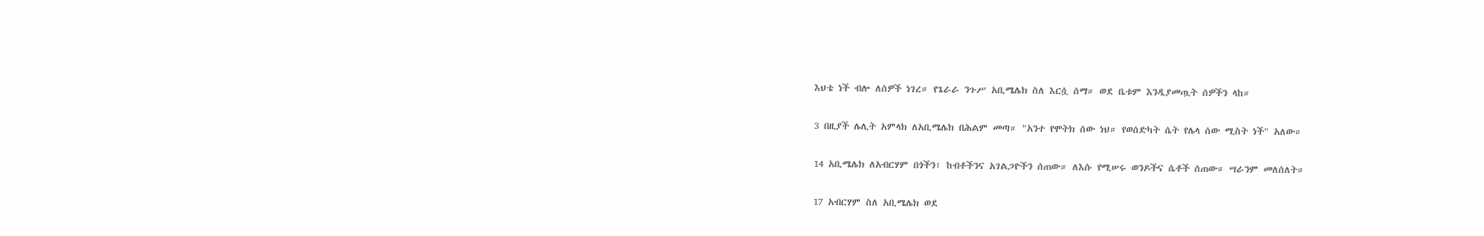እህቴ ነች ብሎ ለሰዎች ነገረ። የጌራራ ንጉሥ አቢሜሌክ ስለ እርሷ ሰማ። ወደ ቤቱም እንዲያመጧት ሰዎችን ላከ።

3 በዚያች ሌሊት አምላክ ለአቢሜሌክ በሕልም መጣ። "አንተ የሞትክ ሰው ነህ። የወሰድካት ሴት የሌላ ሰው ሚስት ነች" አለው።

14 አቢሜሌክ ለአብርሃም በጎችን፣ ከብቶችንና አገልጋዮችን ሰጠው። ለእሱ የሚሠሩ ወንዶችና ሴቶች ሰጠው። ሣራንም መለሰለት።

17 አብርሃም ስለ አቢሜሌክ ወደ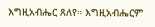እግዚአብሔር ጸለየ። እግዚአብሔርም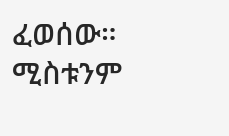ፈወሰው። ሚስቱንም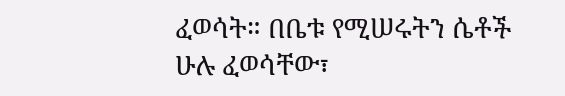ፈወሳት። በቤቱ የሚሠሩትን ሴቶች ሁሉ ፈወሳቸው፣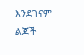እንደገናም ልጆች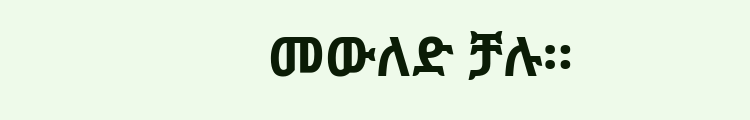መውለድ ቻሉ።